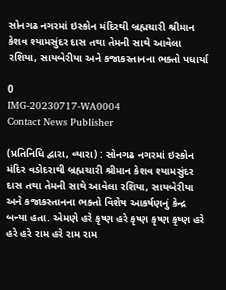સોનગઢ નગરમાં ઇસ્કોન મંદિરથી બ્રહ્મચારી શ્રીમાન કેશવ શ્યામસુંદર દાસ તથા તેમની સાથે આવેલા રશિયા, સાયબેરીયા અને કજાકસ્તાનના ભક્તો પધાર્યા

0
IMG-20230717-WA0004
Contact News Publisher

(પ્રતિનિધિ દ્વારા, વ્યારા) : સોનગઢ નગરમાં ઇસ્કોન મંદિર વડોદરાથી બ્રહ્મચારી શ્રીમાન કેશવ શ્યામસુંદર દાસ તથા તેમની સાથે આવેલા રશિયા, સાયબેરીયા અને કજાકસ્તાનના ભક્તો વિશેષ આકર્ષણનું કેન્દ્ર બન્યા હતા. એમણે હરે કૃષ્ણ હરે કૃષ્ણ કૃષ્ણ કૃષ્ણ હરે હરે હરે રામ હરે રામ રામ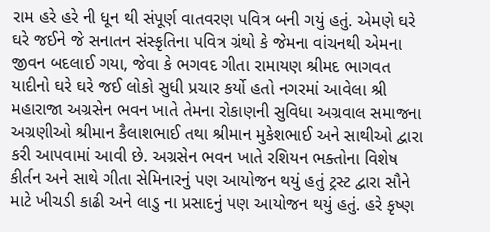રામ હરે હરે ની ધૂન થી સંપૂર્ણ વાતવરણ પવિત્ર બની ગયું હતું. એમણે ઘરે ઘરે જઈને જે સનાતન સંસ્કૃતિના પવિત્ર ગ્રંથો કે જેમના વાંચનથી એમના જીવન બદલાઈ ગયા, જેવા કે ભગવદ ગીતા રામાયણ શ્રીમદ ભાગવત યાદીનો ઘરે ઘરે જઈ લોકો સુધી પ્રચાર કર્યો હતો નગરમાં આવેલા શ્રી મહારાજા અગ્રસેન ભવન ખાતે તેમના રોકાણની સુવિધા અગ્રવાલ સમાજના અગ્રણીઓ શ્રીમાન કૈલાશભાઈ તથા શ્રીમાન મુકેશભાઈ અને સાથીઓ દ્વારા કરી આપવામાં આવી છે. અગ્રસેન ભવન ખાતે રશિયન ભક્તોના વિશેષ કીર્તન અને સાથે ગીતા સેમિનારનું પણ આયોજન થયું હતું ટ્રસ્ટ દ્વારા સૌને માટે ખીચડી કાઢી અને લાડુ ના પ્રસાદનું પણ આયોજન થયું હતું. હરે કૃષ્ણ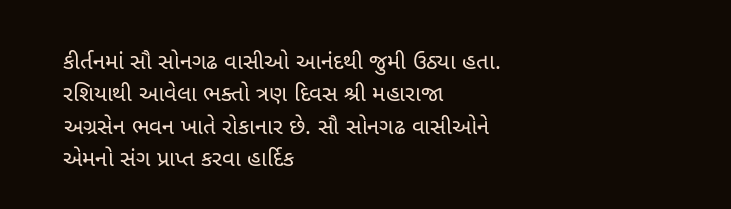કીર્તનમાં સૌ સોનગઢ વાસીઓ આનંદથી જુમી ઉઠ્યા હતા. રશિયાથી આવેલા ભક્તો ત્રણ દિવસ શ્રી મહારાજા અગ્રસેન ભવન ખાતે રોકાનાર છે. સૌ સોનગઢ વાસીઓને એમનો સંગ પ્રાપ્ત કરવા હાર્દિક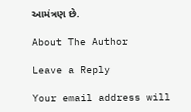આમંત્રણ છે.

About The Author

Leave a Reply

Your email address will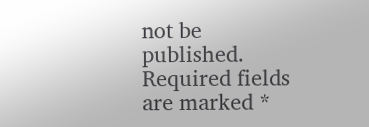not be published. Required fields are marked *